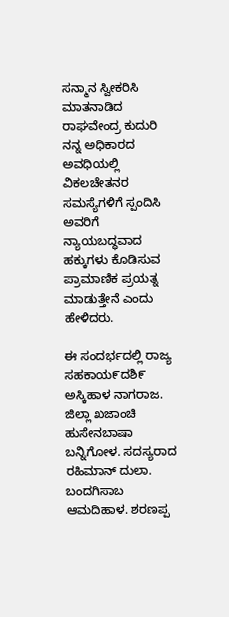ಸನ್ಮಾನ ಸ್ವೀಕರಿಸಿ ಮಾತನಾಡಿದ ರಾಘವೇಂದ್ರ ಕುದುರಿ ನನ್ನ ಅಧಿಕಾರದ ಅವಧಿಯಲ್ಲಿ ವಿಕಲಚೇತನರ ಸಮಸ್ಯೆಗಳಿಗೆ ಸ್ಪಂದಿಸಿ ಅವರಿಗೆ ನ್ಯಾಯಬದ್ಧವಾದ ಹಕ್ಕುಗಳು ಕೊಡಿಸುವ ಪ್ರಾಮಾಣಿಕ ಪ್ರಯತ್ನ ಮಾಡುತ್ತೇನೆ ಎಂದು ಹೇಳಿದರು.

ಈ ಸಂದರ್ಭದಲ್ಲಿ ರಾಜ್ಯ ಸಹಕಾಯ೯ದಶಿ೯ ಅಸ್ಕಿಹಾಳ ನಾಗರಾಜ. ಜಿಲ್ಲಾ ಖಜಾಂಚಿ ಹುಸೇನಬಾಷಾ ಬನ್ನಿಗೋಳ. ಸದಸ್ಯರಾದ ರಹಿಮಾನ್ ದುಲಾ. ಬಂದಗಿಸಾಬ ಆಮದಿಹಾಳ. ಶರಣಪ್ಪ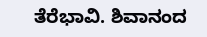ತೆರೆಭಾವಿ. ಶಿವಾನಂದ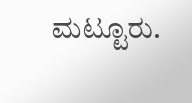ಮಟ್ಟೂರು.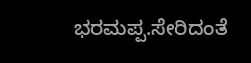ಭರಮಪ್ಪ.ಸೇರಿದಂತೆ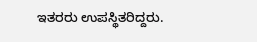ಇತರರು ಉಪಸ್ಥಿತರಿದ್ದರು.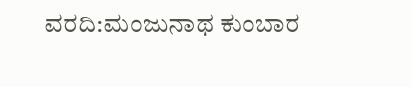ವರದಿ:ಮಂಜುನಾಥ ಕುಂಬಾರ